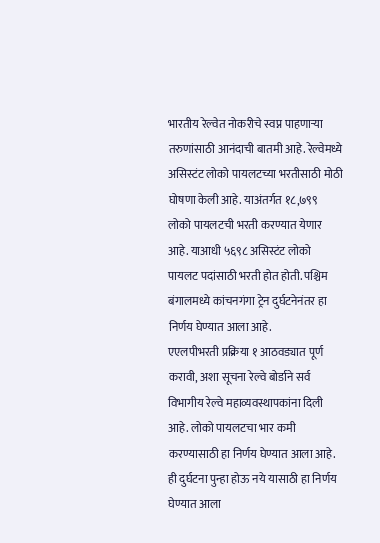भारतीय रेल्वेत नोकरीचे स्वप्न पाहणाऱ्या तरुणांसाठी आनंदाची बातमी आहे. रेल्वेमध्ये असिस्टंट लोको पायलटच्या भरतीसाठी मोठी घोषणा केली आहे. याअंतर्गत १८,७९९ लोको पायलटची भरती करण्यात येणार आहे. याआधी ५६९८ असिस्टंट लोको पायलट पदांसाठी भरती होत होती. पश्चिम बंगालमध्ये कांचनगंगा ट्रेन दुर्घटनेनंतर हा निर्णय घेण्यात आला आहे.
एएलपीभरती प्रक्रिया १ आठवड्यात पूर्ण करावी, अशा सूचना रेल्वे बोर्डाने सर्व विभागीय रेल्वे महाव्यवस्थापकांना दिली आहे. लोको पायलटचा भार कमी करण्यासाठी हा निर्णय घेण्यात आला आहे. ही दुर्घटना पुन्हा होऊ नये यासाठी हा निर्णय घेण्यात आला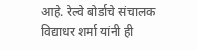आहे. रेल्वे बोर्डाचे संचालक विद्याधर शर्मा यांनी ही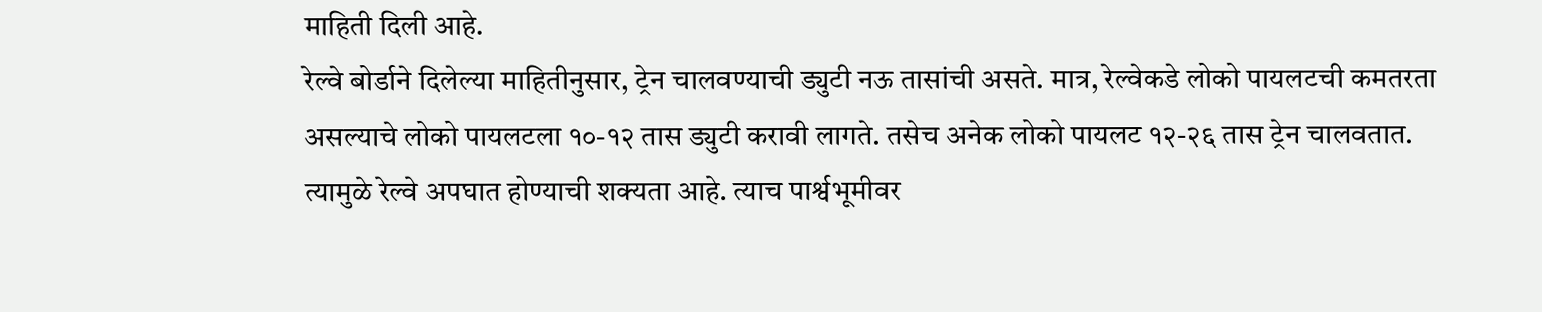माहिती दिली आहे.
रेल्वे बोर्डाने दिलेल्या माहितीनुसार, ट्रेन चालवण्याची ड्युटी नऊ तासांची असते. मात्र, रेल्वेकडे लोको पायलटची कमतरता असल्याचे लोको पायलटला १०-१२ तास ड्युटी करावी लागते. तसेच अनेक लोको पायलट १२-२६ तास ट्रेन चालवतात. त्यामुळे रेल्वे अपघात होण्याची शक्यता आहे. त्याच पार्श्वभूमीवर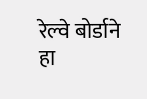रेल्वे बोर्डाने हा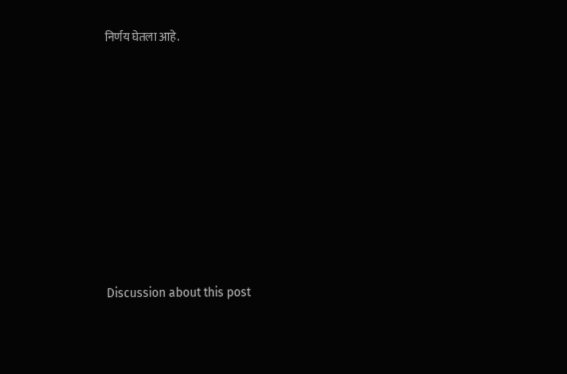निर्णय घेतला आहे.















Discussion about this post